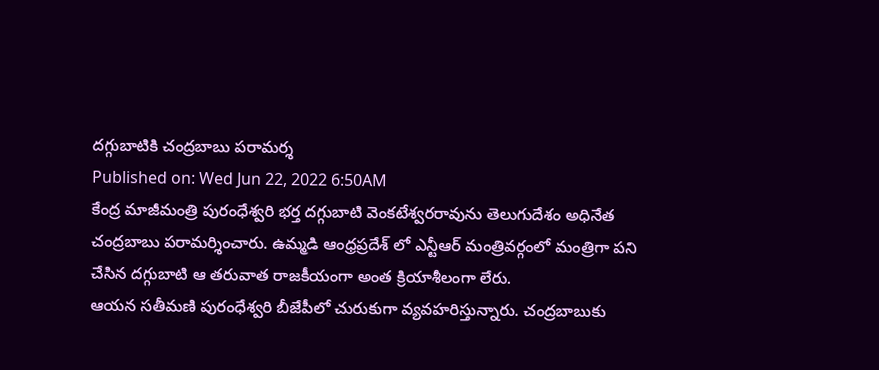దగ్గుబాటికి చంద్రబాబు పరామర్శ
Published on: Wed Jun 22, 2022 6:50AM
కేంద్ర మాజీమంత్రి పురంధేశ్వరి భర్త దగ్గుబాటి వెంకటేశ్వరరావును తెలుగుదేశం అధినేత చంద్రబాబు పరామర్శించారు. ఉమ్మడి ఆంధ్రప్రదేశ్ లో ఎన్టీఆర్ మంత్రివర్గంలో మంత్రిగా పని చేసిన దగ్గుబాటి ఆ తరువాత రాజకీయంగా అంత క్రియాశీలంగా లేరు.
ఆయన సతీమణి పురంధేశ్వరి బీజేపీలో చురుకుగా వ్యవహరిస్తున్నారు. చంద్రబాబుకు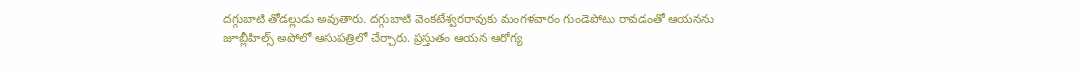దగ్గుబాటి తోడల్లుడు అవుతారు. దగ్గుబాటి వెంకటేశ్వరరావుకు మంగళవారం గుండెపోటు రావడంతో ఆయనను జూబ్లీహిల్స్ అపోలో ఆసుపత్రిలో చేర్చారు. ప్రస్తుతం ఆయన ఆరోగ్య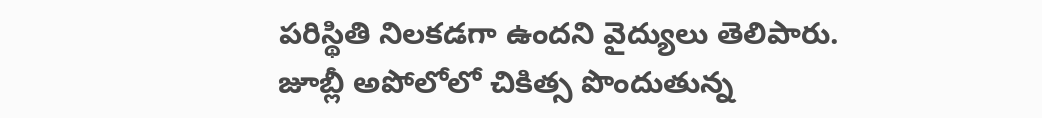పరిస్థితి నిలకడగా ఉందని వైద్యులు తెలిపారు.
జూబ్లీ అపోలోలో చికిత్స పొందుతున్న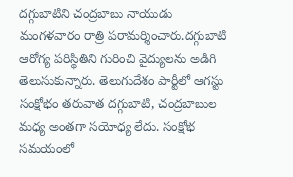దగ్గుబాటిని చంద్రబాబు నాయుడు మంగళవారం రాత్రి పరామర్శించారు.దగ్గుబాటి ఆరోగ్య పరిస్థితిని గురించి వైద్యులను అడిగి తెలుసుకున్నారు. తెలుగుదేశం పార్టీలో ఆగస్టు సంక్షోభం తరువాత దగ్గుబాటి, చంద్రబాబుల మధ్య అంతగా సయోధ్య లేదు. సంక్షోభ సమయంలో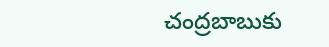చంద్రబాబుకు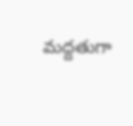మద్దతుగా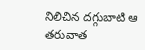నిలిచిన దగ్గుబాటి ఆ తరువాత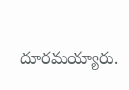దూరమయ్యారు.